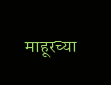माहूरच्या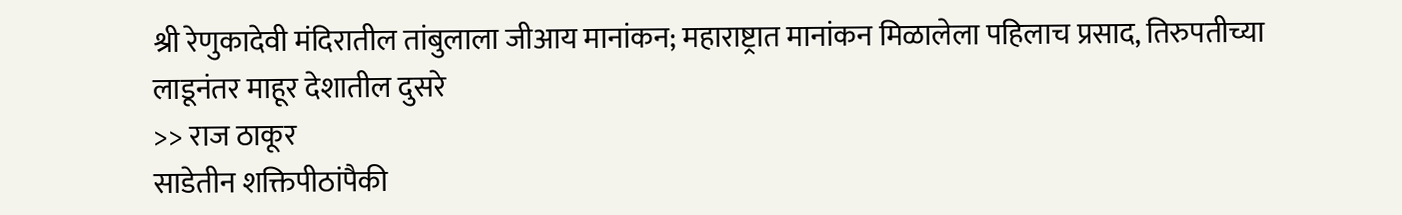श्री रेणुकादेवी मंदिरातील तांबुलाला जीआय मानांकन; महाराष्ट्रात मानांकन मिळालेला पहिलाच प्रसाद, तिरुपतीच्या लाडूनंतर माहूर देशातील दुसरे
>> राज ठाकूर
साडेतीन शक्तिपीठांपैकी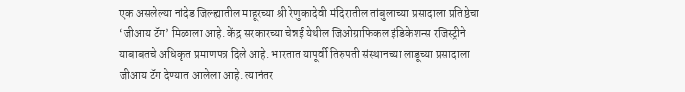एक असलेल्या नांदेड जिल्ह्यातील माहूरच्या श्री रेणुकादेवी मंदिरातील तांबुलाच्या प्रसादाला प्रतिष्ठेचा ‘जीआय टॅग’ मिळाला आहे. केंद्र सरकारच्या चेन्नई येथील जिओग्राफिकल इंडिकेशन्स रजिस्ट्रीने याबाबतचे अधिकृत प्रमाणपत्र दिले आहे. भारतात यापूर्वी तिरुपती संस्थानच्या लाडूच्या प्रसादाला जीआय टॅग देण्यात आलेला आहे. त्यानंतर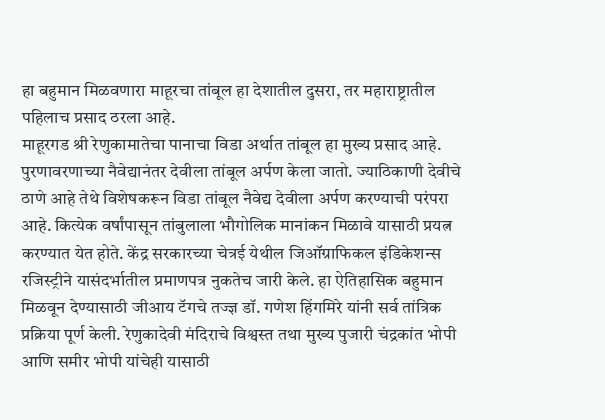हा बहुमान मिळवणारा माहूरचा तांबूल हा देशातील दुसरा, तर महाराष्ट्रातील पहिलाच प्रसाद ठरला आहे.
माहूरगड श्री रेणुकामातेचा पानाचा विडा अर्थात तांबूल हा मुख्य प्रसाद आहे. पुरणावरणाच्या नैवेद्यानंतर देवीला तांबूल अर्पण केला जातो. ज्याठिकाणी देवीचे ठाणे आहे तेथे विशेषकरून विडा तांबूल नैवेद्य देवीला अर्पण करण्याची परंपरा आहे. कित्येक वर्षांपासून तांबुलाला भौगोलिक मानांकन मिळावे यासाठी प्रयत्न करण्यात येत होते. केंद्र सरकारच्या चेत्रई येथील जिऑग्राफिकल इंडिकेशन्स रजिस्ट्रीने यासंदर्भातील प्रमाणपत्र नुकतेच जारी केले. हा ऐतिहासिक बहुमान मिळवून देण्यासाठी जीआय टॅगचे तज्ज्ञ डॉ. गणेश हिंगमिरे यांनी सर्व तांत्रिक प्रक्रिया पूर्ण केली. रेणुकादेवी मंदिराचे विश्वस्त तथा मुख्य पुजारी चंद्रकांत भोपी आणि समीर भोपी यांचेही यासाठी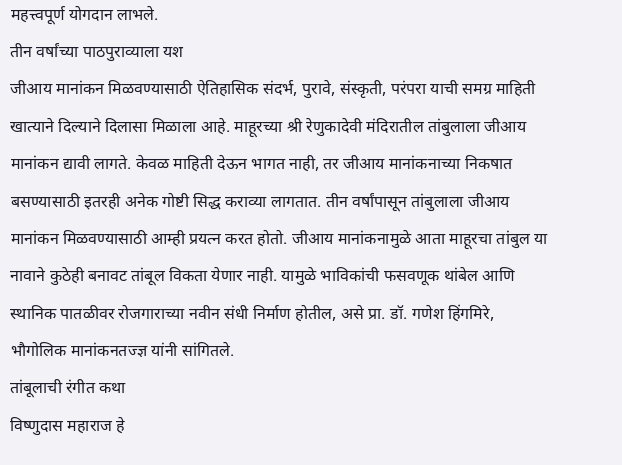महत्त्वपूर्ण योगदान लाभले.
तीन वर्षांच्या पाठपुराव्याला यश
जीआय मानांकन मिळवण्यासाठी ऐतिहासिक संदर्भ, पुरावे, संस्कृती, परंपरा याची समग्र माहिती खात्याने दिल्याने दिलासा मिळाला आहे. माहूरच्या श्री रेणुकादेवी मंदिरातील तांबुलाला जीआय मानांकन द्यावी लागते. केवळ माहिती देऊन भागत नाही, तर जीआय मानांकनाच्या निकषात बसण्यासाठी इतरही अनेक गोष्टी सिद्ध कराव्या लागतात. तीन वर्षांपासून तांबुलाला जीआय मानांकन मिळवण्यासाठी आम्ही प्रयत्न करत होतो. जीआय मानांकनामुळे आता माहूरचा तांबुल या नावाने कुठेही बनावट तांबूल विकता येणार नाही. यामुळे भाविकांची फसवणूक थांबेल आणि स्थानिक पातळीवर रोजगाराच्या नवीन संधी निर्माण होतील, असे प्रा. डॉ. गणेश हिंगमिरे, भौगोलिक मानांकनतज्ज्ञ यांनी सांगितले.
तांबूलाची रंगीत कथा
विष्णुदास महाराज हे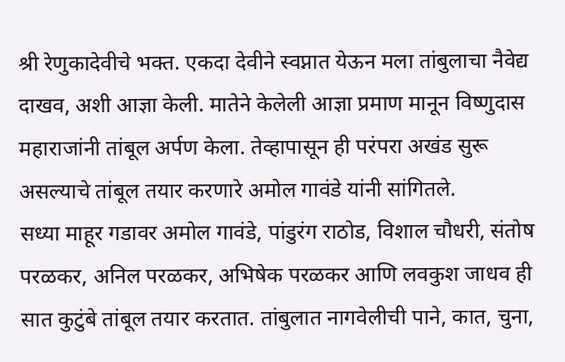श्री रेणुकादेवीचे भक्त. एकदा देवीने स्वप्नात येऊन मला तांबुलाचा नैवेद्य दाखव, अशी आज्ञा केली. मातेने केलेली आज्ञा प्रमाण मानून विष्णुदास महाराजांनी तांबूल अर्पण केला. तेव्हापासून ही परंपरा अखंड सुरू असल्याचे तांबूल तयार करणारे अमोल गावंडे यांनी सांगितले.
सध्या माहूर गडावर अमोल गावंडे, पांडुरंग राठोड, विशाल चौधरी, संतोष परळकर, अनिल परळकर, अभिषेक परळकर आणि लवकुश जाधव ही सात कुटुंबे तांबूल तयार करतात. तांबुलात नागवेलीची पाने, कात, चुना,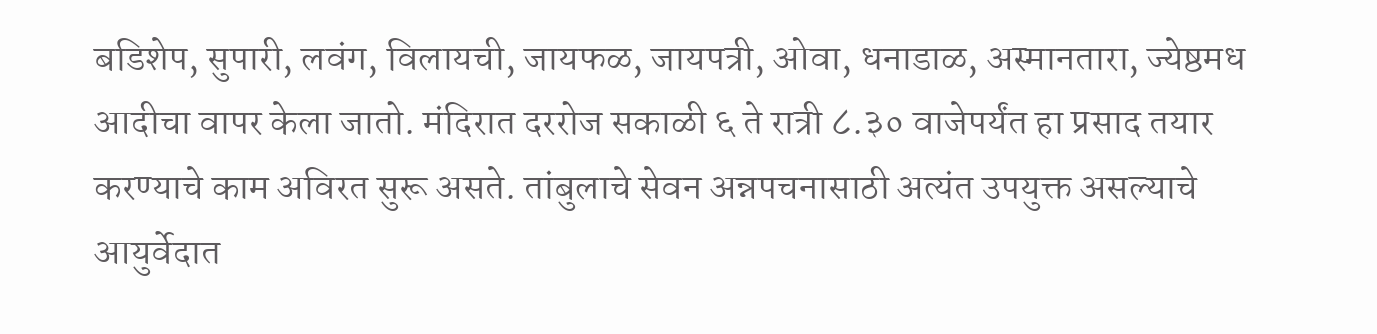बडिशेप, सुपारी, लवंग, विलायची, जायफळ, जायपत्री, ओवा, धनाडाळ, अस्मानतारा, ज्येष्ठमध आदीचा वापर केला जातो. मंदिरात दररोज सकाळी ६ ते रात्री ८.३० वाजेपर्यंत हा प्रसाद तयार करण्याचे काम अविरत सुरू असते. तांबुलाचे सेवन अन्नपचनासाठी अत्यंत उपयुक्त असल्याचे आयुर्वेदात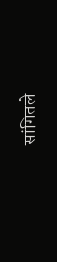सांगितले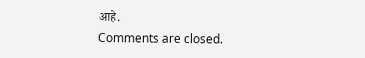आहे.
Comments are closed.